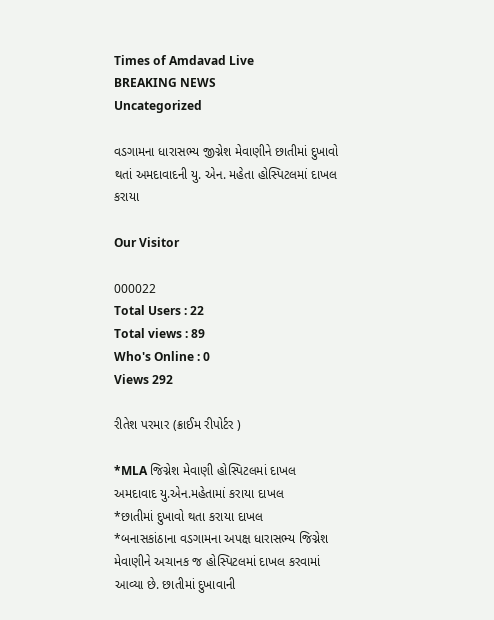Times of Amdavad Live
BREAKING NEWS
Uncategorized

વડગામના ધારાસભ્ય જીગ્નેશ મેવાણીને છાતીમાં દુખાવો થતાં અમદાવાદની યુ. એન. મહેતા હોસ્પિટલમાં દાખલ કરાયા

Our Visitor

000022
Total Users : 22
Total views : 89
Who's Online : 0
Views 292

રીતેશ પરમાર (ક્રાઈમ રીપોર્ટર )

*MLA જિગ્નેશ મેવાણી હોસ્પિટલમાં દાખલ
અમદાવાદ યુ.એન.મહેતામાં કરાયા દાખલ
*છાતીમાં દુખાવો થતા કરાયા દાખલ
*બનાસકાંઠાના વડગામના અપક્ષ ધારાસભ્ય જિગ્નેશ મેવાણીને અચાનક જ હોસ્પિટલમાં દાખલ કરવામાં આવ્યા છે. છાતીમાં દુખાવાની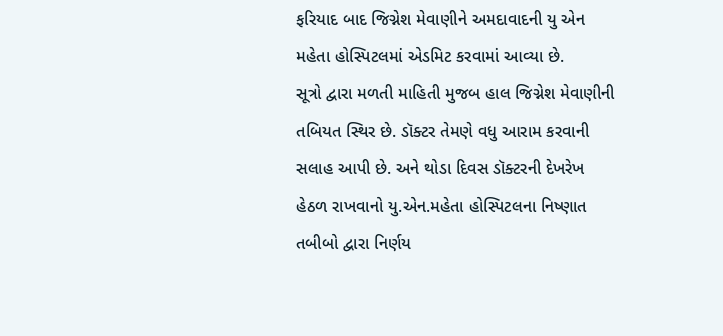ફરિયાદ બાદ જિગ્નેશ મેવાણીને અમદાવાદની યુ એન મહેતા હોસ્પિટલમાં એડમિટ કરવામાં આવ્યા છે.
સૂત્રો દ્વારા મળતી માહિતી મુજબ હાલ જિગ્નેશ મેવાણીની તબિયત સ્થિર છે. ડૉક્ટર તેમણે વધુ આરામ કરવાની સલાહ આપી છે. અને થોડા દિવસ ડૉક્ટરની દેખરેખ હેઠળ રાખવાનો યુ.એન.મહેતા હોસ્પિટલના નિષ્ણાત તબીબો દ્વારા નિર્ણય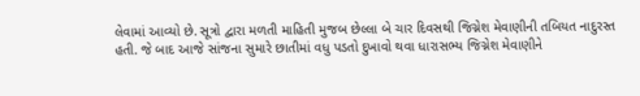લેવામાં આવ્યો છે. સૂત્રો દ્વારા મળતી માહિતી મુજબ છેલ્લા બે ચાર દિવસથી જિગ્નેશ મેવાણીની તબિયત નાદુરસ્ત હતી. જે બાદ આજે સાંજના સુમારે છાતીમાં વધુ પડતો દુખાવો થવા ધારાસભ્ય જિગ્નેશ મેવાણીને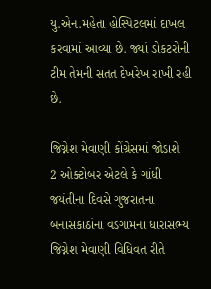યુ.એન.મહેતા હોસ્પિટલમાં દાખલ કરવામાં આવ્યા છે. જ્યાં ડોકટરોની ટીમ તેમની સતત દેખરેખ રાખી રહી છે.

જિગ્નેશ મેવાણી કોંગ્રેસમાં જોડાશે
2 ઓક્ટોબર એટલે કે ગાંધી જયંતીના દિવસે ગુજરાતના બનાસકાઠાંના વડગામના ધારાસભ્ય જિગ્નેશ મેવાણી વિધિવત રીતે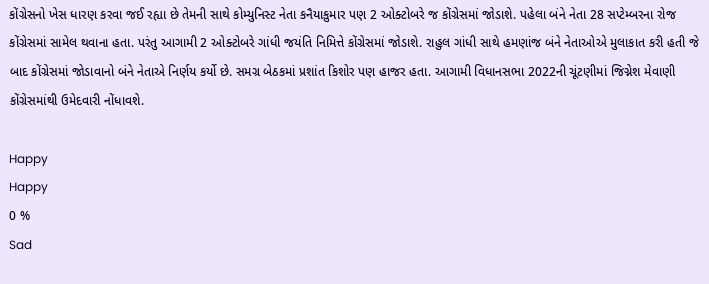કોંગ્રેસનો ખેસ ધારણ કરવા જઈ રહ્યા છે તેમની સાથે કોમ્યુનિસ્ટ નેતા કનૈયાકુમાર પણ 2 ઓક્ટોબરે જ કોંગ્રેસમાં જોડાશે. પહેલા બંને નેતા 28 સપ્ટેમ્બરના રોજ કોંગ્રેસમાં સામેલ થવાના હતા. પરંતુ આગામી 2 ઓક્ટોબરે ગાંધી જયંતિ નિમિત્તે કોંગ્રેસમાં જોડાશે. રાહુલ ગાંધી સાથે હમણાંજ બંને નેતાઓએ મુલાકાત કરી હતી જે બાદ કોંગ્રેસમાં જોડાવાનો બંને નેતાએ નિર્ણય કર્યો છે. સમગ્ર બેઠકમાં પ્રશાંત કિશોર પણ હાજર હતા. આગામી વિધાનસભા 2022ની ચૂંટણીમાં જિગ્નેશ મેવાણી કોંગ્રેસમાંથી ઉમેદવારી નોંધાવશે.

Happy
Happy
0 %
Sad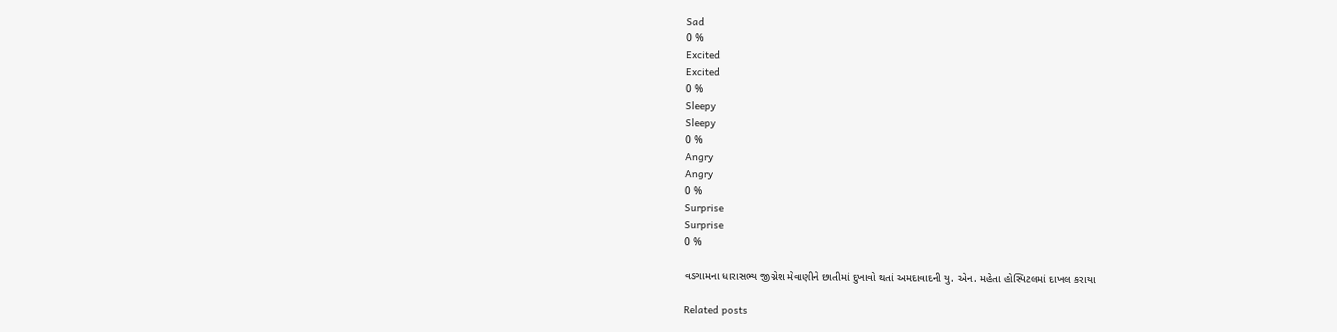Sad
0 %
Excited
Excited
0 %
Sleepy
Sleepy
0 %
Angry
Angry
0 %
Surprise
Surprise
0 %

વડગામના ધારાસભ્ય જીગ્નેશ મેવાણીને છાતીમાં દુખાવો થતાં અમદાવાદની યુ. એન. મહેતા હોસ્પિટલમાં દાખલ કરાયા

Related posts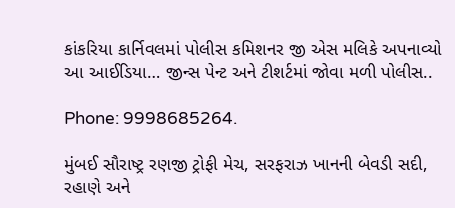કાંકરિયા કાર્નિવલમાં પોલીસ કમિશનર જી એસ મલિકે અપનાવ્યો આ આઈડિયા… જીન્સ પેન્ટ અને ટીશર્ટમાં જોવા મળી પોલીસ..

Phone: 9998685264.

મુંબઈ સૌરાષ્ટ્ર રણજી ટ્રોફી મેચ, સરફરાઝ ખાનની બેવડી સદી, રહાણે અને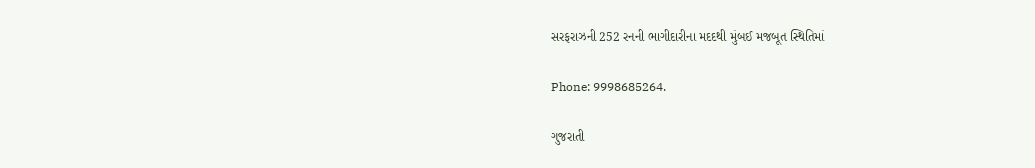સરફરાઝની 252 રનની ભાગીદારીના મદદથી મુંબઈ મજબૂત સ્થિતિમાં

Phone: 9998685264.

ગુજરાતી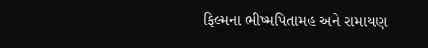ફિલ્મના ભીષ્મપિતામહ અને રામાયણ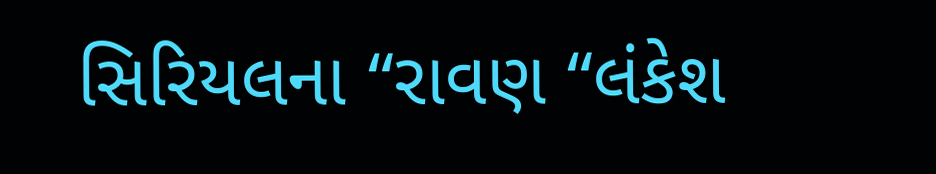સિરિયલના “રાવણ “લંકેશ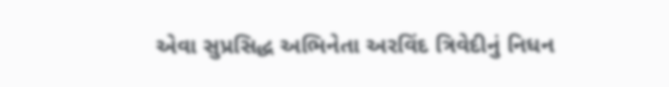એવા સુપ્રસિદ્ધ અભિનેતા અરવિંદ ત્રિવેદીનું નિધન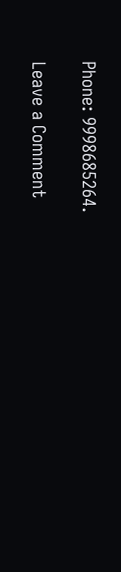Phone: 9998685264.

Leave a Comment